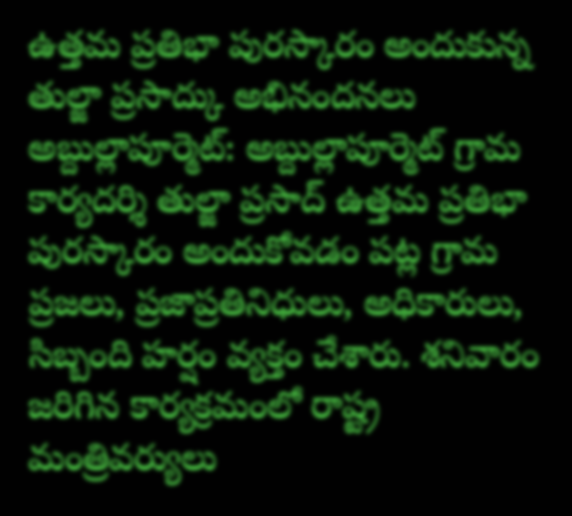ఉత్తమ ప్రతిభా పురస్కారం అందుకున్న తుల్జా ప్రసాద్కు అభినందనలు
అబ్దుల్లాపూర్మెట్: అబ్దుల్లాపూర్మెట్ గ్రామ కార్యదర్శి తుల్జా ప్రసాద్ ఉత్తమ ప్రతిభా పురస్కారం అందుకోవడం పట్ల గ్రామ ప్రజలు, ప్రజాప్రతినిధులు, అధికారులు, సిబ్బంది హర్షం వ్యక్తం చేశారు. శనివారం జరిగిన కార్యక్రమంలో రాష్ట్ర మంత్రివర్యులు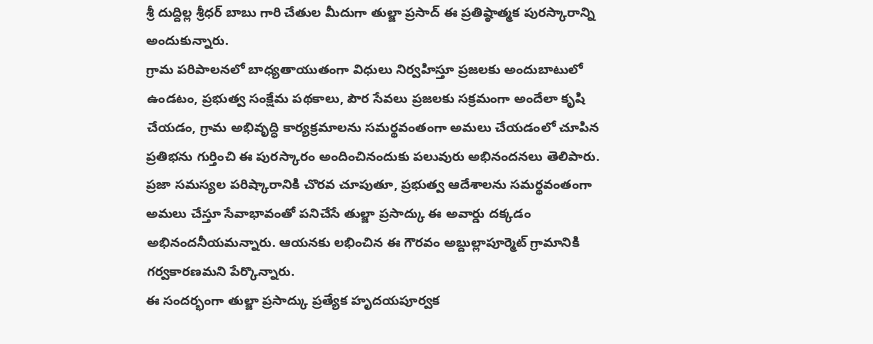శ్రీ దుద్దిల్ల శ్రీధర్ బాబు గారి చేతుల మీదుగా తుల్జా ప్రసాద్ ఈ ప్రతిష్ఠాత్మక పురస్కారాన్ని అందుకున్నారు.
గ్రామ పరిపాలనలో బాధ్యతాయుతంగా విధులు నిర్వహిస్తూ ప్రజలకు అందుబాటులో ఉండటం, ప్రభుత్వ సంక్షేమ పథకాలు, పౌర సేవలు ప్రజలకు సక్రమంగా అందేలా కృషి చేయడం, గ్రామ అభివృద్ధి కార్యక్రమాలను సమర్థవంతంగా అమలు చేయడంలో చూపిన ప్రతిభను గుర్తించి ఈ పురస్కారం అందించినందుకు పలువురు అభినందనలు తెలిపారు.
ప్రజా సమస్యల పరిష్కారానికి చొరవ చూపుతూ, ప్రభుత్వ ఆదేశాలను సమర్థవంతంగా అమలు చేస్తూ సేవాభావంతో పనిచేసే తుల్జా ప్రసాద్కు ఈ అవార్డు దక్కడం అభినందనీయమన్నారు. ఆయనకు లభించిన ఈ గౌరవం అబ్దుల్లాపూర్మెట్ గ్రామానికి గర్వకారణమని పేర్కొన్నారు.
ఈ సందర్భంగా తుల్జా ప్రసాద్కు ప్రత్యేక హృదయపూర్వక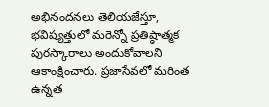అభినందనలు తెలియజేస్తూ, భవిష్యత్తులో మరెన్నో ప్రతిష్ఠాత్మక పురస్కారాలు అందుకోవాలని ఆకాంక్షించారు. ప్రజాసేవలో మరింత ఉన్నత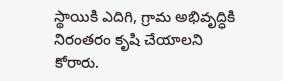స్థాయికి ఎదిగి, గ్రామ అభివృద్ధికి నిరంతరం కృషి చేయాలని కోరారు.